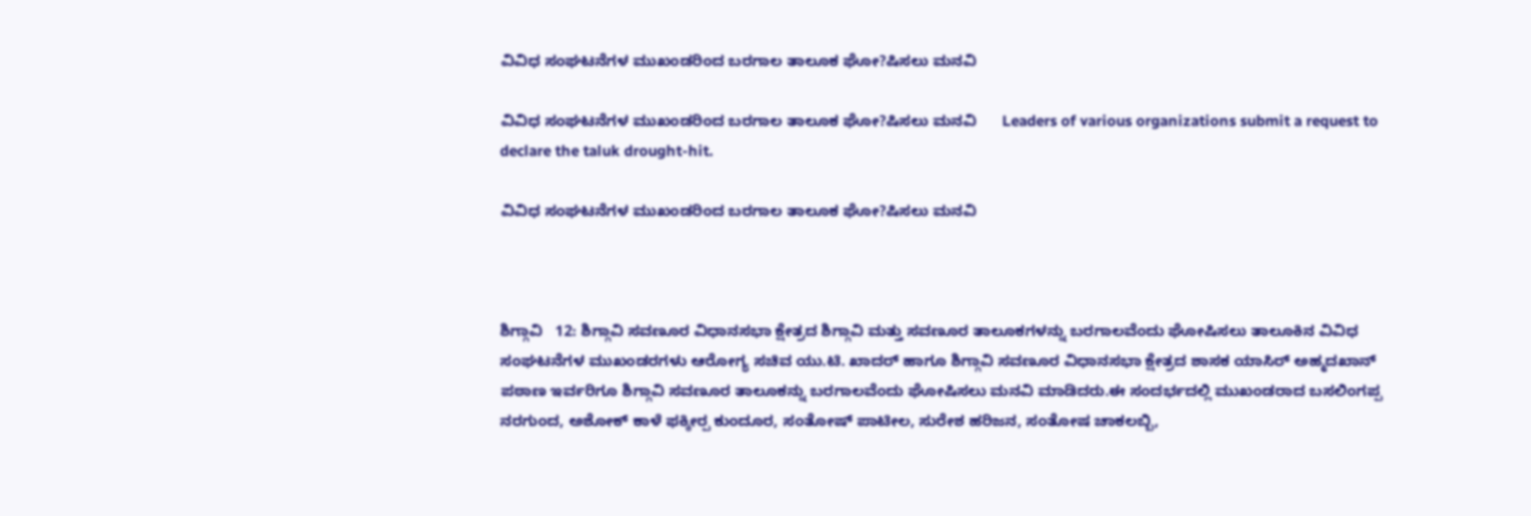ವಿವಿಧ ಸಂಘಟನೆಗಳ ಮುಖಂಡರಿಂದ ಬರಗಾಲ ತಾಲೂಕ ಘೋ?ಷಿಸಲು ಮನವಿ

ವಿವಿಧ ಸಂಘಟನೆಗಳ ಮುಖಂಡರಿಂದ ಬರಗಾಲ ತಾಲೂಕ ಘೋ?ಷಿಸಲು ಮನವಿ      Leaders of various organizations submit a request to declare the taluk drought-hit.

ವಿವಿಧ ಸಂಘಟನೆಗಳ ಮುಖಂಡರಿಂದ ಬರಗಾಲ ತಾಲೂಕ ಘೋ?ಷಿಸಲು ಮನವಿ



ಶಿಗ್ಗಾವಿ   12: ಶಿಗ್ಗಾವಿ ಸವಣೂರ ವಿಧಾನಸಭಾ ಕ್ಷೇತ್ರದ ಶಿಗ್ಗಾವಿ ಮತ್ತು ಸವಣೂರ ತಾಲೂಕಗಳನ್ನು ಬರಗಾಲವೆಂದು ಘೋಷಿಸಲು ತಾಲೂಕಿನ ವಿವಿಧ ಸಂಘಟನೆಗಳ ಮುಖಂಡರಗಳು ಆರೋಗ್ಯ ಸಚಿವ ಯು.ಟಿ. ಖಾದರ್ ಹಾಗೂ ಶಿಗ್ಗಾವಿ ಸವಣೂರ ವಿಧಾನಸಭಾ ಕ್ಷೇತ್ರದ ಶಾಸಕ ಯಾಸಿರ್ ಅಹ್ಮದಖಾನ್‌ ಪಠಾಣ ಇರ್ವರಿಗೂ ಶಿಗ್ಗಾವಿ ಸವಣೂರ ತಾಲೂಕನ್ನು ಬರಗಾಲವೆಂದು ಘೋಷಿಸಲು ಮನವಿ ಮಾಡಿದರು.ಈ ಸಂದರ್ಭದಲ್ಲಿ ಮುಖಂಡರಾದ ಬಸಲಿಂಗಪ್ಪ ನರಗುಂದ, ಅಶೋಕ್ ಕಾಳೆ ಫಕ್ಕೀರ‍್ಪ ಕುಂದೂರ, ಸಂತೋಷ್ ಪಾಟೀಲ, ಸುರೇಶ ಹರಿಜನ, ಸಂತೋಷ ಚಾಕಲಬ್ಬಿ,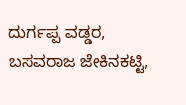ದುರ್ಗಪ್ಪ ವಡ್ಡರ, ಬಸವರಾಜ ಜೇಕಿನಕಟ್ಟಿ,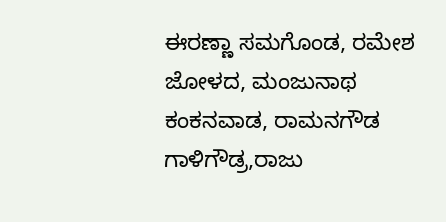ಈರಣ್ಣಾ ಸಮಗೊಂಡ, ರಮೇಶ ಜೋಳದ, ಮಂಜುನಾಥ ಕಂಕನವಾಡ, ರಾಮನಗೌಡ ಗಾಳಿಗೌಡ್ರ,ರಾಜು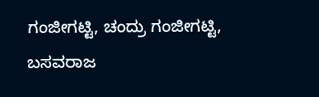ಗಂಜೀಗಟ್ಟಿ, ಚಂದ್ರು ಗಂಜೀಗಟ್ಟಿ, ಬಸವರಾಜ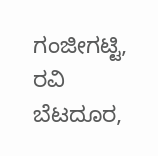ಗಂಜೀಗಟ್ಟಿ, ರವಿ ಬೆಟದೂರ,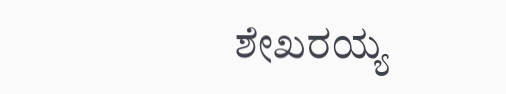ಶೇಖರಯ್ಯ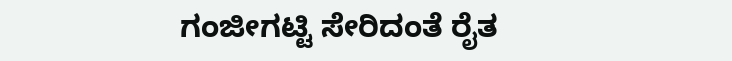ಗಂಜೀಗಟ್ಟಿ ಸೇರಿದಂತೆ ರೈತ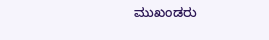ಮುಖಂಡರು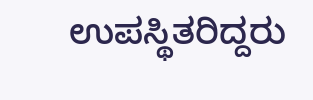ಉಪಸ್ಥಿತರಿದ್ದರು